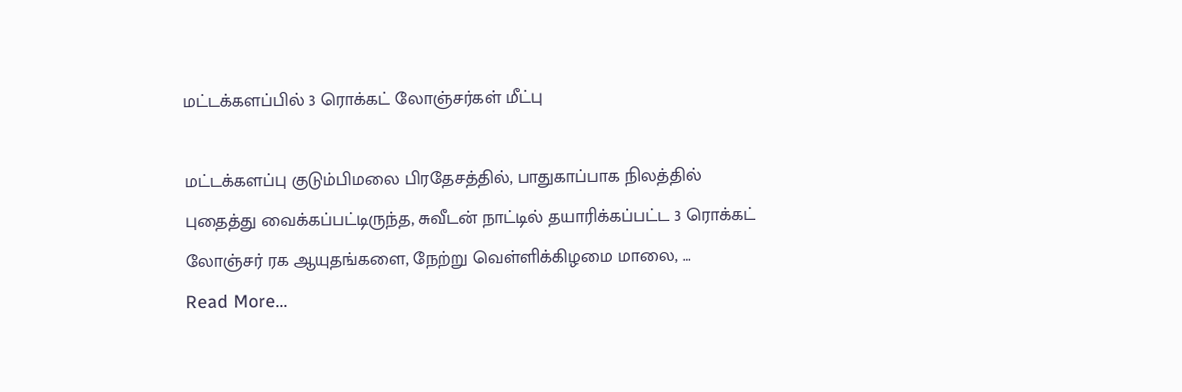மட்டக்களப்பில் 3 ரொக்கட் லோஞ்சர்கள் மீட்பு

மட்டக்களப்பு குடும்பிமலை பிரதேசத்தில், பாதுகாப்பாக நிலத்தில் புதைத்து வைக்கப்பட்டிருந்த, சுவீடன் நாட்டில் தயாரிக்கப்பட்ட 3 ரொக்கட் லோஞ்சர் ரக ஆயுதங்களை, நேற்று வெள்ளிக்கிழமை மாலை, …
Read More...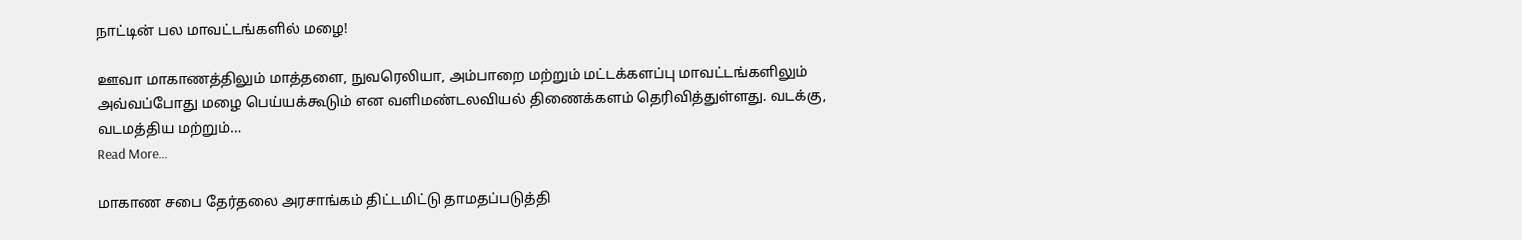நாட்டின் பல மாவட்டங்களில் மழை!

ஊவா மாகாணத்திலும் மாத்தளை, நுவரெலியா, அம்பாறை மற்றும் மட்டக்களப்பு மாவட்டங்களிலும் அவ்வப்போது மழை பெய்யக்கூடும் என வளிமண்டலவியல் திணைக்களம் தெரிவித்துள்ளது. வடக்கு, வடமத்திய மற்றும்…
Read More...

மாகாண சபை தேர்தலை அரசாங்கம் திட்டமிட்டு தாமதப்படுத்தி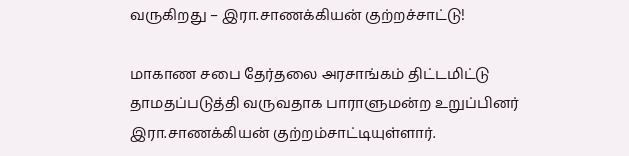வருகிறது – இரா.சாணக்கியன் குற்றச்சாட்டு!

மாகாண சபை தேர்தலை அரசாங்கம் திட்டமிட்டு தாமதப்படுத்தி வருவதாக பாராளுமன்ற உறுப்பினர் இரா.சாணக்கியன் குற்றம்சாட்டியுள்ளார்.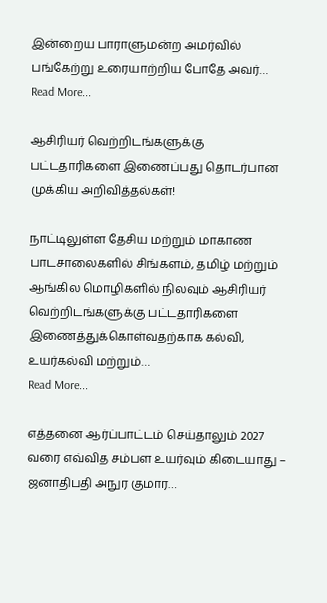இன்றைய பாராளுமன்ற அமர்வில் பங்கேற்று உரையாற்றிய போதே அவர்…
Read More...

ஆசிரியர் வெற்றிடங்களுக்கு பட்டதாரிகளை இணைப்பது தொடர்பான முக்கிய அறிவித்தல்கள்!

நாட்டிலுள்ள தேசிய மற்றும் மாகாண பாடசாலைகளில் சிங்களம், தமிழ் மற்றும் ஆங்கில மொழிகளில் நிலவும் ஆசிரியர் வெற்றிடங்களுக்கு பட்டதாரிகளை இணைத்துக்கொள்வதற்காக கல்வி, உயர்கல்வி மற்றும்…
Read More...

எத்தனை ஆர்ப்பாட்டம் செய்தாலும் 2027 வரை எவ்வித சம்பள உயர்வும் கிடையாது – ஜனாதிபதி அநுர குமார…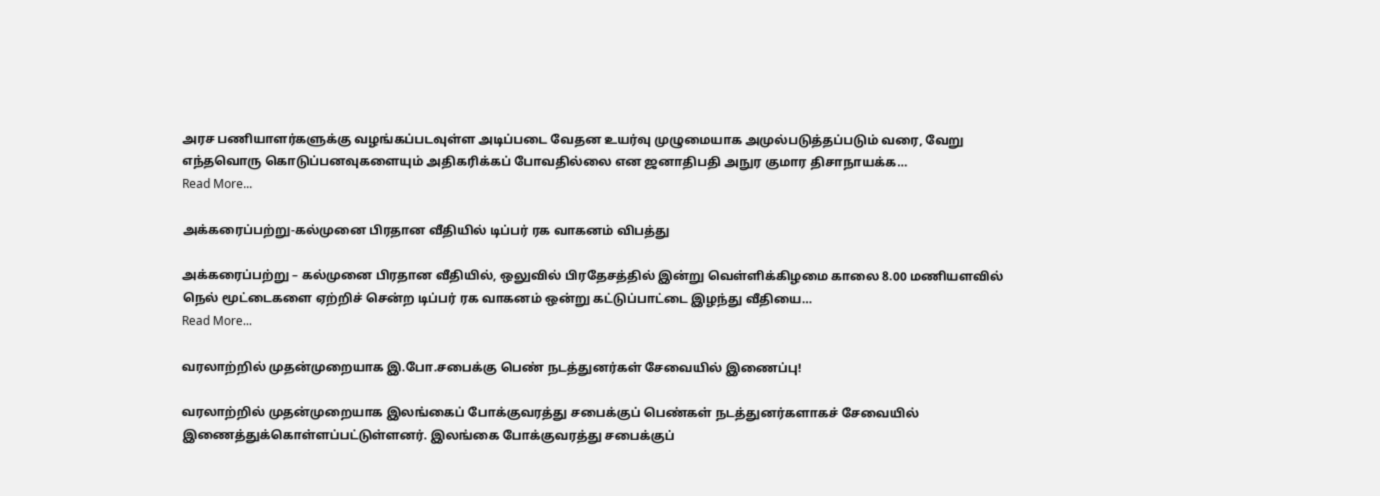அரச பணியாளர்களுக்கு வழங்கப்படவுள்ள அடிப்படை வேதன உயர்வு முழுமையாக அமுல்படுத்தப்படும் வரை, வேறு எந்தவொரு கொடுப்பனவுகளையும் அதிகரிக்கப் போவதில்லை என ஜனாதிபதி அநுர குமார திசாநாயக்க…
Read More...

அக்கரைப்பற்று-கல்முனை பிரதான வீதியில் டிப்பர் ரக வாகனம் விபத்து

அக்கரைப்பற்று – கல்முனை பிரதான வீதியில், ஒலுவில் பிரதேசத்தில் இன்று வெள்ளிக்கிழமை காலை 8.00 மணியளவில் நெல் மூட்டைகளை ஏற்றிச் சென்ற டிப்பர் ரக வாகனம் ஒன்று கட்டுப்பாட்டை இழந்து வீதியை…
Read More...

வரலாற்றில் முதன்முறையாக இ.போ.சபைக்கு பெண் நடத்துனர்கள் சேவையில் இணைப்பு!

வரலாற்றில் முதன்முறையாக இலங்கைப் போக்குவரத்து சபைக்குப் பெண்கள் நடத்துனர்களாகச் சேவையில் இணைத்துக்கொள்ளப்பட்டுள்ளனர். இலங்கை போக்குவரத்து சபைக்குப்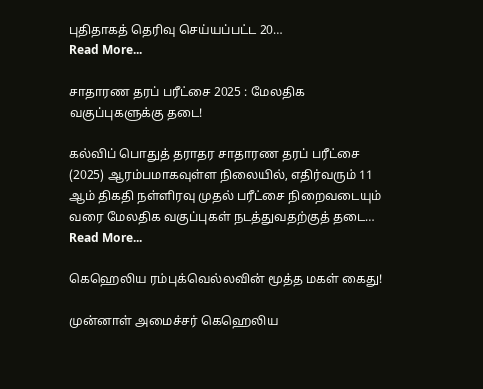புதிதாகத் தெரிவு செய்யப்பட்ட 20…
Read More...

சாதாரண தரப் பரீட்சை 2025 : மேலதிக வகுப்புகளுக்கு தடை!

கல்விப் பொதுத் தராதர சாதாரண தரப் பரீட்சை (2025) ஆரம்பமாகவுள்ள நிலையில், எதிர்வரும் 11 ஆம் திகதி நள்ளிரவு முதல் பரீட்சை நிறைவடையும் வரை மேலதிக வகுப்புகள் நடத்துவதற்குத் தடை…
Read More...

கெஹெலிய ரம்புக்வெல்லவின் மூத்த மகள் கைது!

முன்னாள் அமைச்சர் கெஹெலிய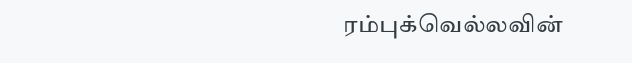ரம்புக்வெல்லவின்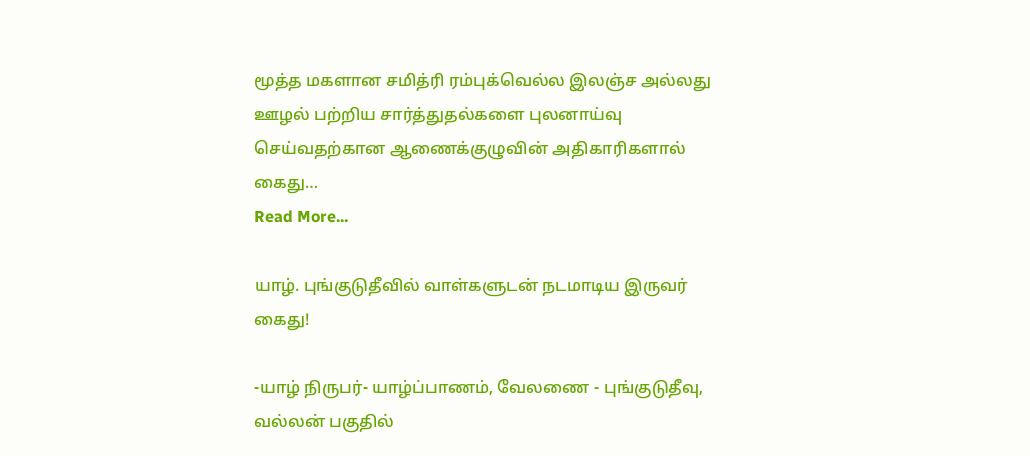மூத்த மகளான சமித்ரி ரம்புக்வெல்ல இலஞ்ச அல்லது ஊழல் பற்றிய சார்த்துதல்களை புலனாய்வு செய்வதற்கான ஆணைக்குழுவின் அதிகாரிகளால் கைது…
Read More...

யாழ். புங்குடுதீவில் வாள்களுடன் நடமாடிய இருவர் கைது!

-யாழ் நிருபர்- யாழ்ப்பாணம், வேலணை - புங்குடுதீவு, வல்லன் பகுதில்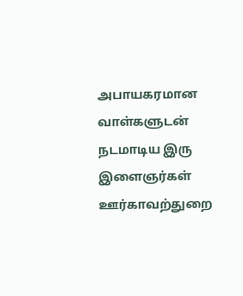அபாயகரமான வாள்களுடன் நடமாடிய இரு இளைஞர்கள் ஊர்காவற்துறை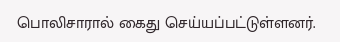பொலிசாரால் கைது செய்யப்பட்டுள்ளனர்.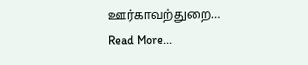ஊர்காவற்துறை…
Read More...